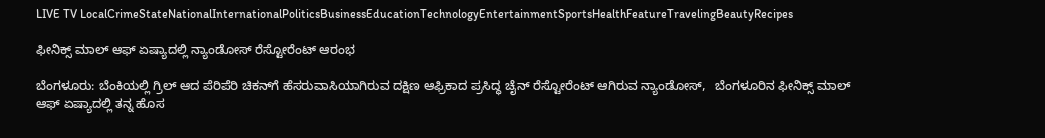LIVE TV LocalCrimeStateNationalInternationalPoliticsBusinessEducationTechnologyEntertainmentSportsHealthFeatureTravelingBeautyRecipes

ಫೀನಿಕ್ಸ್ ಮಾಲ್ ಆಫ್ ಏಷ್ಯಾದಲ್ಲಿ ನ್ಯಾಂಡೋಸ್ ರೆಸ್ಟೋರೆಂಟ್ ಆರಂಭ

ಬೆಂಗಳೂರು: ಬೆಂಕಿಯಲ್ಲಿ ಗ್ರಿಲ್ ಆದ ಪೆರಿಪೆರಿ ಚಿಕನ್‌ಗೆ ಹೆಸರುವಾಸಿಯಾಗಿರುವ ದಕ್ಷಿಣ ಆಫ್ರಿಕಾದ ಪ್ರಸಿದ್ಧ ಚೈನ್ ರೆಸ್ಟೋರೆಂಟ್ ಆಗಿರುವ ನ್ಯಾಂಡೋಸ್,   ಬೆಂಗಳೂರಿನ ಫೀನಿಕ್ಸ್ ಮಾಲ್‌ ಆಫ್ ಏಷ್ಯಾದಲ್ಲಿ ತನ್ನ ಹೊಸ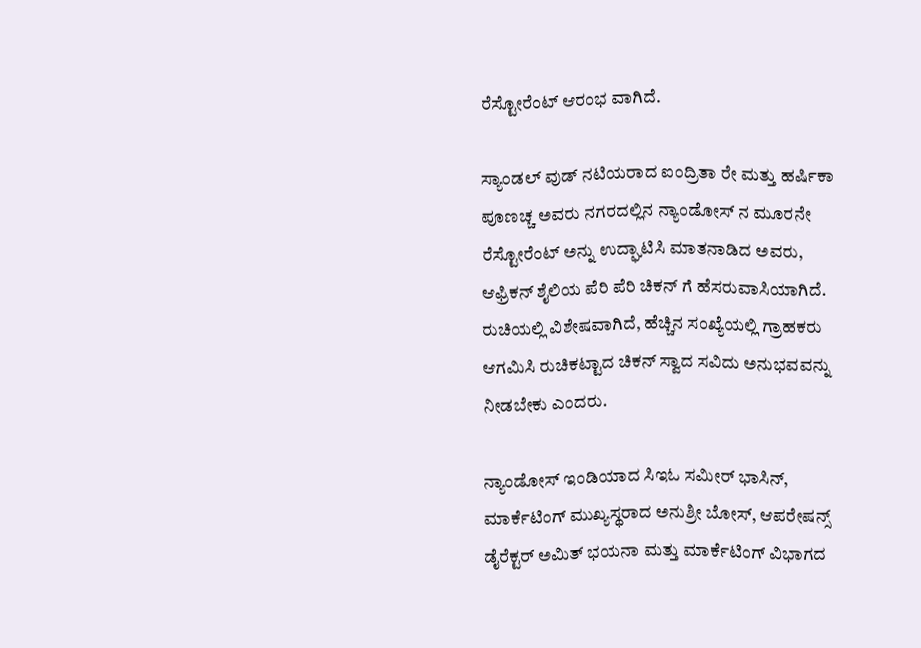ರೆಸ್ಟೋರೆಂಟ್ ಆರಂಭ ವಾಗಿದೆ.

ಸ್ಯಾಂಡಲ್ ವುಡ್ ನಟಿಯರಾದ ಐಂದ್ರಿತಾ ರೇ ಮತ್ತು ಹರ್ಷಿಕಾ ಪೂಣಚ್ಚ ಅವರು ನಗರದಲ್ಲಿನ ನ್ಯಾಂಡೋಸ್ ನ ಮೂರನೇ ರೆಸ್ಟೋರೆಂಟ್ ಅನ್ನು ಉದ್ಘಾಟಿಸಿ ಮಾತನಾಡಿದ ಅವರು,  ಆಫ್ರಿಕನ್ ಶೈಲಿಯ ಪೆರಿ ಪೆರಿ ಚಿಕನ್ ಗೆ ಹೆಸರುವಾಸಿಯಾಗಿದೆ. ರುಚಿಯಲ್ಲಿ ವಿಶೇಷವಾಗಿದೆ, ಹೆಚ್ಚಿನ ಸಂಖ್ಯೆಯಲ್ಲಿ ಗ್ರಾಹಕರು ಆಗಮಿಸಿ ರುಚಿಕಟ್ಟಾದ ಚಿಕನ್ ಸ್ವಾದ ಸವಿದು ಅನುಭವವನ್ನು ನೀಡಬೇಕು ಎಂದರು.

ನ್ಯಾಂಡೋಸ್ ಇಂಡಿಯಾದ ಸಿಇಓ ಸಮೀರ್ ಭಾಸಿನ್, ಮಾರ್ಕೆಟಿಂಗ್ ಮುಖ್ಯಸ್ಥರಾದ ಅನುಶ್ರೀ ಬೋಸ್, ಆಪರೇಷನ್ಸ್ ಡೈರೆಕ್ಟರ್ ಅಮಿತ್ ಭಯನಾ ಮತ್ತು ಮಾರ್ಕೆಟಿಂಗ್ ವಿಭಾಗದ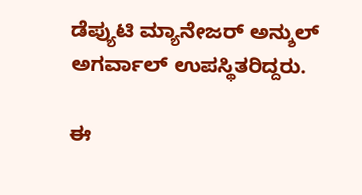ಡೆಪ್ಯುಟಿ ಮ್ಯಾನೇಜರ್ ಅನ್ಶುಲ್ ಅಗರ್ವಾಲ್ ಉಪಸ್ಥಿತರಿದ್ದರು.

ಈ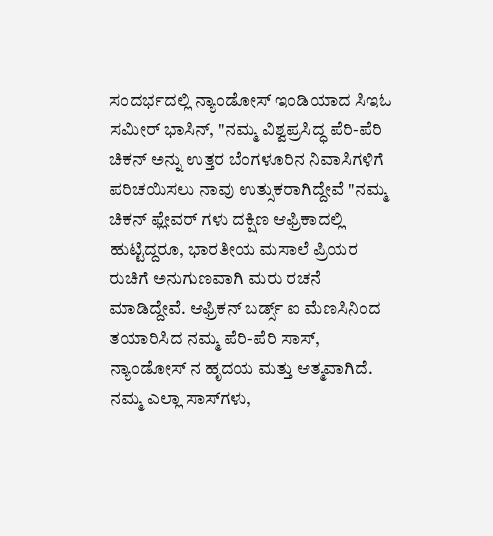ಸಂದರ್ಭದಲ್ಲಿ ನ್ಯಾಂಡೋಸ್ ಇಂಡಿಯಾದ ಸಿಇಓ ಸಮೀರ್ ಭಾಸಿನ್, "ನಮ್ಮ ವಿಶ್ವಪ್ರಸಿದ್ಧ ಪೆರಿ-ಪೆರಿ ಚಿಕನ್ ಅನ್ನು ಉತ್ತರ ಬೆಂಗಳೂರಿನ ನಿವಾಸಿಗಳಿಗೆ ಪರಿಚಯಿಸಲು ನಾವು ಉತ್ಸುಕರಾಗಿದ್ದೇವೆ "ನಮ್ಮ ಚಿಕನ್ ಫ್ಲೇವರ್ ಗಳು ದಕ್ಷಿಣ ಆಫ್ರಿಕಾದಲ್ಲಿ ಹುಟ್ಟಿದ್ದರೂ, ಭಾರತೀಯ ಮಸಾಲೆ ಪ್ರಿಯರ ರುಚಿಗೆ ಅನುಗುಣವಾಗಿ ಮರು ರಚನೆ ಮಾಡಿದ್ದೇವೆ. ಆಫ್ರಿಕನ್ ಬರ್ಡ್ಸ್ ಐ ಮೆಣಸಿನಿಂದ ತಯಾರಿಸಿದ ನಮ್ಮ ಪೆರಿ-ಪೆರಿ ಸಾಸ್, ನ್ಯಾಂಡೋಸ್ ನ ಹೃದಯ ಮತ್ತು ಆತ್ಮವಾಗಿದೆ. ನಮ್ಮ ಎಲ್ಲಾ ಸಾಸ್‌ಗಳು,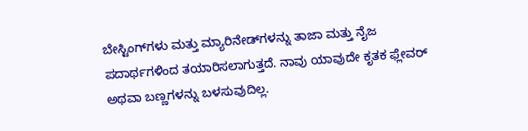ಬೇಸ್ಟಿಂಗ್‌ಗಳು ಮತ್ತು ಮ್ಯಾರಿನೇಡ್‌ಗಳನ್ನು ತಾಜಾ ಮತ್ತು ನೈಜ ಪದಾರ್ಥಗಳಿಂದ ತಯಾರಿಸಲಾಗುತ್ತದೆ. ನಾವು ಯಾವುದೇ ಕೃತಕ ಫ್ಲೇವರ್ ಅಥವಾ ಬಣ್ಣಗಳನ್ನು ಬಳಸುವುದಿಲ್ಲ.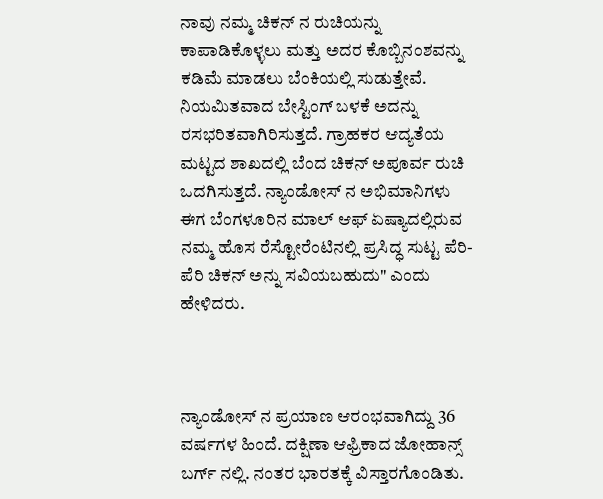ನಾವು ನಮ್ಮ ಚಿಕನ್ ನ ರುಚಿಯನ್ನು ಕಾಪಾಡಿಕೊಳ್ಳಲು ಮತ್ತು ಅದರ ಕೊಬ್ಬಿನಂಶವನ್ನು ಕಡಿಮೆ ಮಾಡಲು ಬೆಂಕಿಯಲ್ಲಿ ಸುಡುತ್ತೇವೆ. ನಿಯಮಿತವಾದ ಬೇಸ್ಟಿಂಗ್ ಬಳಕೆ ಅದನ್ನು ರಸಭರಿತವಾಗಿರಿಸುತ್ತದೆ. ಗ್ರಾಹಕರ ಆದ್ಯತೆಯ ಮಟ್ಟದ ಶಾಖದಲ್ಲಿ ಬೆಂದ ಚಿಕನ್ ಅಪೂರ್ವ ರುಚಿ ಒದಗಿಸುತ್ತದೆ. ನ್ಯಾಂಡೋಸ್ ನ ಅಭಿಮಾನಿಗಳು ಈಗ ಬೆಂಗಳೂರಿನ ಮಾಲ್ ಆಫ್ ಏಷ್ಯಾದಲ್ಲಿರುವ ನಮ್ಮ ಹೊಸ ರೆಸ್ಟೋರೆಂಟಿನಲ್ಲಿ ಪ್ರಸಿದ್ಧ ಸುಟ್ಟ ಪೆರಿ-ಪೆರಿ ಚಿಕನ್ ಅನ್ನು ಸವಿಯಬಹುದು" ಎಂದು ಹೇಳಿದರು.



ನ್ಯಾಂಡೋಸ್ ನ ಪ್ರಯಾಣ ಆರಂಭವಾಗಿದ್ದು 36 ವರ್ಷಗಳ ಹಿಂದೆ. ದಕ್ಷಿಣಾ ಆಫ್ರಿಕಾದ ಜೋಹಾನ್ಸ್ ಬರ್ಗ್ ನಲ್ಲಿ. ನಂತರ ಭಾರತಕ್ಕೆ ವಿಸ್ತಾರಗೊಂಡಿತು.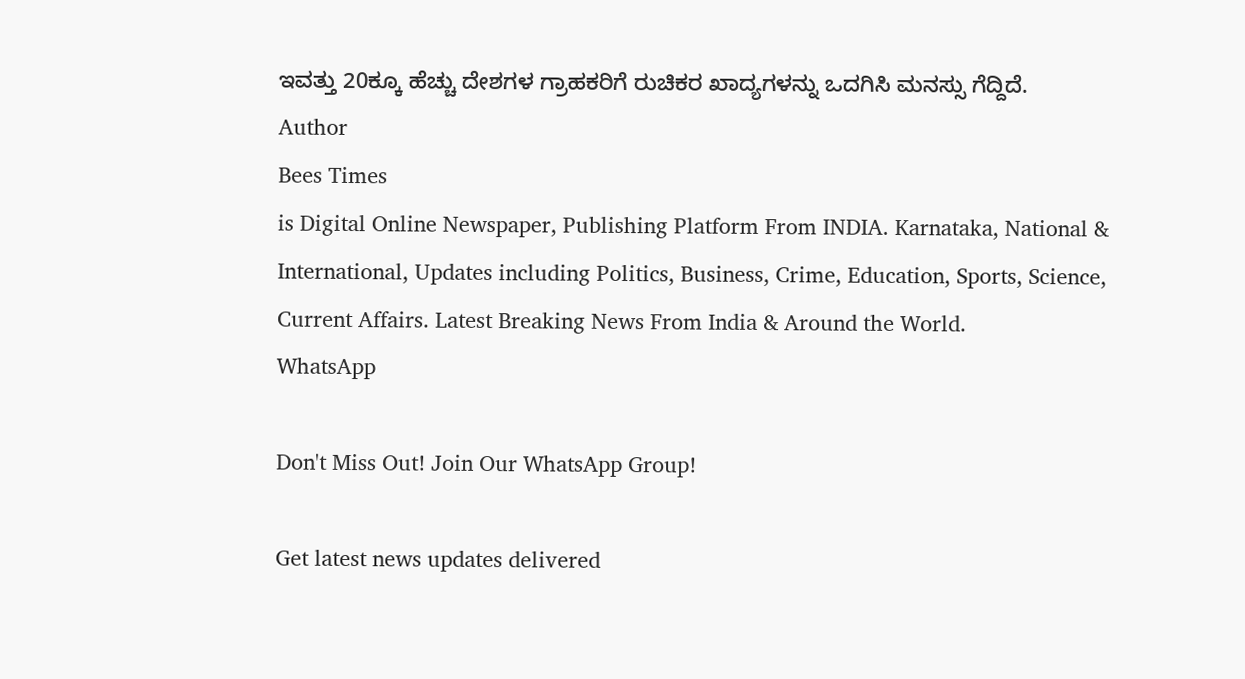ಇವತ್ತು 20ಕ್ಕೂ ಹೆಚ್ಚು ದೇಶಗಳ ಗ್ರಾಹಕರಿಗೆ ರುಚಿಕರ ಖಾದ್ಯಗಳನ್ನು ಒದಗಿಸಿ ಮನಸ್ಸು ಗೆದ್ದಿದೆ.
Author
Bees Times
is Digital Online Newspaper, Publishing Platform From INDIA. Karnataka, National & International, Updates including Politics, Business, Crime, Education, Sports, Science, Current Affairs. Latest Breaking News From India & Around the World.
WhatsApp

Don't Miss Out! Join Our WhatsApp Group!

Get latest news updates delivered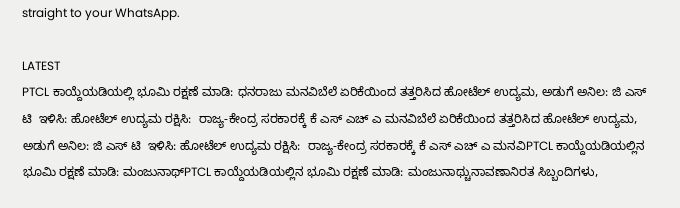straight to your WhatsApp.

LATEST
PTCL ಕಾಯ್ದೆಯಡಿಯಲ್ಲಿ ಭೂಮಿ ರಕ್ಷಣೆ ಮಾಡಿ: ಧನರಾಜು ಮನವಿಬೆಲೆ ಏರಿಕೆಯಿಂದ ತತ್ತರಿಸಿದ ಹೋಟೆಲ್ ಉದ್ಯಮ, ಅಡುಗೆ ಅನಿಲ: ಜಿ ಎಸ್ ಟಿ  ಇಳಿಸಿ: ಹೋಟೆಲ್ ಉದ್ಯಮ ರಕ್ಷಿಸಿ:  ರಾಜ್ಯ-ಕೇಂದ್ರ ಸರಕಾರಕ್ಕೆ ಕೆ ಎಸ್ ಎಚ್ ಎ ಮನವಿಬೆಲೆ ಏರಿಕೆಯಿಂದ ತತ್ತರಿಸಿದ ಹೋಟೆಲ್ ಉದ್ಯಮ, ಅಡುಗೆ ಅನಿಲ: ಜಿ ಎಸ್ ಟಿ  ಇಳಿಸಿ: ಹೋಟೆಲ್ ಉದ್ಯಮ ರಕ್ಷಿಸಿ:  ರಾಜ್ಯ-ಕೇಂದ್ರ ಸರಕಾರಕ್ಕೆ ಕೆ ಎಸ್ ಎಚ್ ಎ ಮನವಿPTCL ಕಾಯ್ದೆಯಡಿಯಲ್ಲಿನ ಭೂಮಿ ರಕ್ಷಣೆ ಮಾಡಿ: ಮಂಜುನಾಥ್PTCL ಕಾಯ್ದೆಯಡಿಯಲ್ಲಿನ ಭೂಮಿ ರಕ್ಷಣೆ ಮಾಡಿ: ಮಂಜುನಾಥ್ಚುನಾವಣಾನಿರತ ಸಿಬ್ಬಂದಿಗಳು,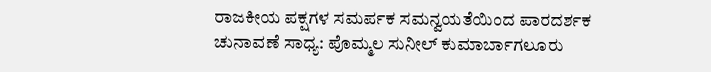ರಾಜಕೀಯ ಪಕ್ಷಗಳ ಸಮರ್ಪಕ ಸಮನ್ವಯತೆಯಿಂದ ಪಾರದರ್ಶಕ ಚುನಾವಣೆ ಸಾಧ್ಯ: ಪೊಮ್ಮಲ ಸುನೀಲ್ ಕುಮಾರ್ಬಾಗಲೂರು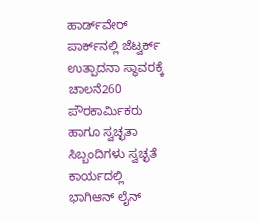ಹಾರ್ಡ್‌ವೇರ್ ಪಾರ್ಕ್‌ನಲ್ಲಿ ಜೆಟ್ವರ್ಕ್ ಉತ್ಪಾದನಾ ಸ್ಥಾವರಕ್ಕೆ ಚಾಲನೆ260 ಪೌರಕಾರ್ಮಿಕರು ಹಾಗೂ ಸ್ವಚ್ಛತಾ ಸಿಬ್ಬಂದಿಗಳು ಸ್ವಚ್ಛತೆ ಕಾರ್ಯದಲ್ಲಿ ಭಾಗಿಆನ್ ಲೈನ್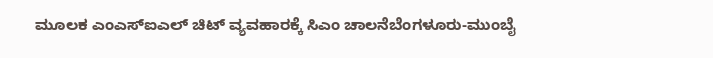ಮೂಲಕ ಎಂಎಸ್ಐಎಲ್ ಚಿಟ್ ವ್ಯವಹಾರಕ್ಕೆ ಸಿಎಂ ಚಾಲನೆಬೆಂಗಳೂರು-ಮುಂಬೈ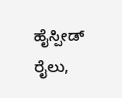ಹೈಸ್ಪೀಡ್ ರೈಲು,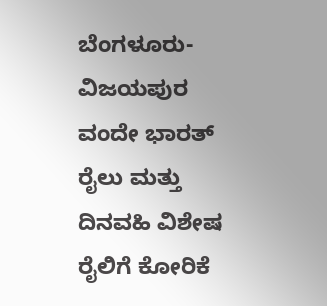ಬೆಂಗಳೂರು- ವಿಜಯಪುರ ವಂದೇ ಭಾರತ್ ರೈಲು ಮತ್ತು ದಿನವಹಿ ವಿಶೇಷ ರೈಲಿಗೆ ಕೋರಿಕೆ